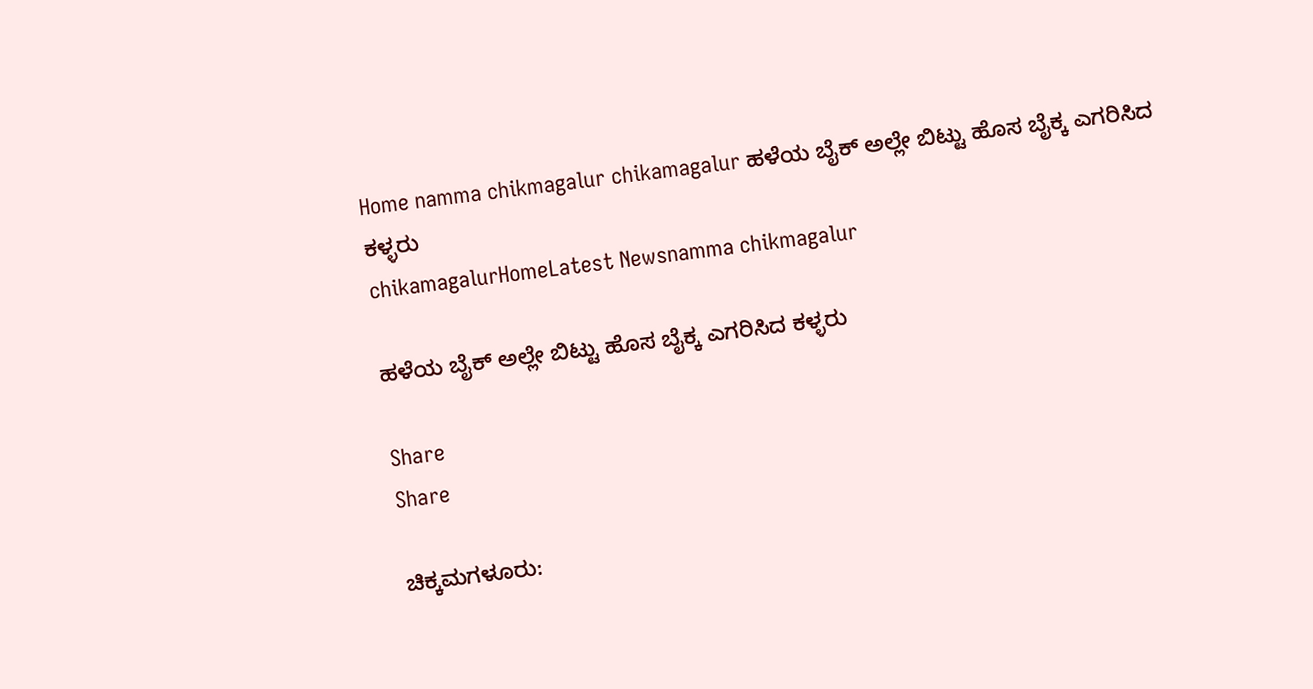Home namma chikmagalur chikamagalur ಹಳೆಯ ಬೈಕ್ ಅಲ್ಲೇ ಬಿಟ್ಟು ಹೊಸ ಬೈಕ್ಕ‌ ಎಗರಿಸಿದ ಕಳ್ಳರು
chikamagalurHomeLatest Newsnamma chikmagalur

ಹಳೆಯ ಬೈಕ್ ಅಲ್ಲೇ ಬಿಟ್ಟು ಹೊಸ ಬೈಕ್ಕ‌ ಎಗರಿಸಿದ ಕಳ್ಳರು

Share
Share

ಚಿಕ್ಕಮಗಳೂರು: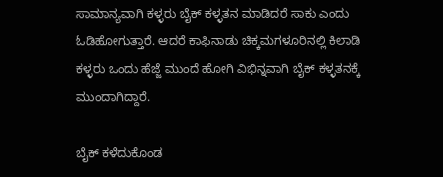ಸಾಮಾನ್ಯವಾಗಿ ಕಳ್ಳರು ಬೈಕ್ ಕಳ್ಳತನ ಮಾಡಿದರೆ ಸಾಕು ಎಂದು ಓಡಿಹೋಗುತ್ತಾರೆ. ಆದರೆ ಕಾಫಿನಾಡು ಚಿಕ್ಕಮಗಳೂರಿನಲ್ಲಿ ಕಿಲಾಡಿ ಕಳ್ಳರು ಒಂದು ಹೆಜ್ಜೆ ಮುಂದೆ ಹೋಗಿ ವಿಭಿನ್ನವಾಗಿ ಬೈಕ್ ಕಳ್ಳತನಕ್ಕೆ ಮುಂದಾಗಿದ್ದಾರೆ.

ಬೈಕ್ ಕಳೆದುಕೊಂಡ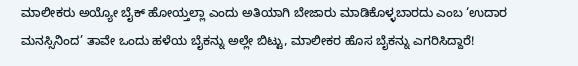ಮಾಲೀಕರು ಅಯ್ಯೋ ಬೈಕ್ ಹೋಯ್ತಲ್ಲಾ ಎಂದು ಅತಿಯಾಗಿ ಬೇಜಾರು ಮಾಡಿಕೊಳ್ಳಬಾರದು ಎಂಬ ‘ಉದಾರ ಮನಸ್ಸಿನಿಂದ’ ತಾವೇ ಒಂದು ಹಳೆಯ ಬೈಕನ್ನು ಅಲ್ಲೇ ಬಿಟ್ಟು, ಮಾಲೀಕರ ಹೊಸ ಬೈಕನ್ನು ಎಗರಿಸಿದ್ದಾರೆ!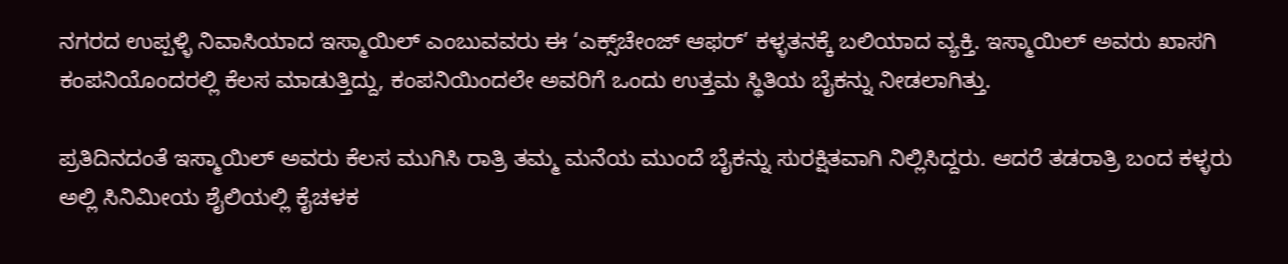ನಗರದ ಉಪ್ಪಳ್ಳಿ ನಿವಾಸಿಯಾದ ಇಸ್ಮಾಯಿಲ್ ಎಂಬುವವರು ಈ ‘ಎಕ್ಸ್‌ಚೇಂಜ್ ಆಫರ್’ ಕಳ್ಳತನಕ್ಕೆ ಬಲಿಯಾದ ವ್ಯಕ್ತಿ. ಇಸ್ಮಾಯಿಲ್ ಅವರು ಖಾಸಗಿ ಕಂಪನಿಯೊಂದರಲ್ಲಿ ಕೆಲಸ ಮಾಡುತ್ತಿದ್ದು, ಕಂಪನಿಯಿಂದಲೇ ಅವರಿಗೆ ಒಂದು ಉತ್ತಮ ಸ್ಥಿತಿಯ ಬೈಕನ್ನು ನೀಡಲಾಗಿತ್ತು.

ಪ್ರತಿದಿನದಂತೆ ಇಸ್ಮಾಯಿಲ್ ಅವರು ಕೆಲಸ ಮುಗಿಸಿ ರಾತ್ರಿ ತಮ್ಮ ಮನೆಯ ಮುಂದೆ ಬೈಕನ್ನು ಸುರಕ್ಷಿತವಾಗಿ ನಿಲ್ಲಿಸಿದ್ದರು. ಆದರೆ ತಡರಾತ್ರಿ ಬಂದ ಕಳ್ಳರು ಅಲ್ಲಿ ಸಿನಿಮೀಯ ಶೈಲಿಯಲ್ಲಿ ಕೈಚಳಕ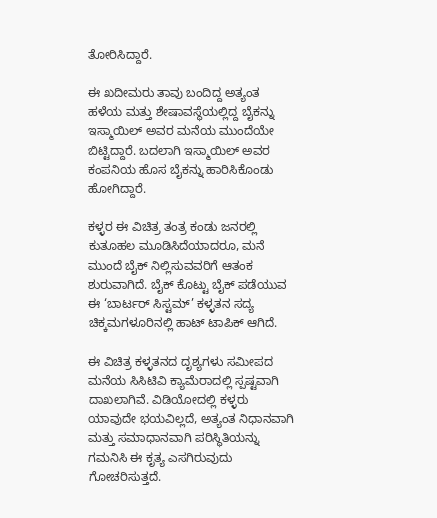ತೋರಿಸಿದ್ದಾರೆ.

ಈ ಖದೀಮರು ತಾವು ಬಂದಿದ್ದ ಅತ್ಯಂತ ಹಳೆಯ ಮತ್ತು ಶೇಷಾವಸ್ಥೆಯಲ್ಲಿದ್ದ ಬೈಕನ್ನು ಇಸ್ಮಾಯಿಲ್ ಅವರ ಮನೆಯ ಮುಂದೆಯೇ ಬಿಟ್ಟಿದ್ದಾರೆ. ಬದಲಾಗಿ ಇಸ್ಮಾಯಿಲ್ ಅವರ ಕಂಪನಿಯ ಹೊಸ ಬೈಕನ್ನು ಹಾರಿಸಿಕೊಂಡು ಹೋಗಿದ್ದಾರೆ.

ಕಳ್ಳರ ಈ ವಿಚಿತ್ರ ತಂತ್ರ ಕಂಡು ಜನರಲ್ಲಿ ಕುತೂಹಲ ಮೂಡಿಸಿದೆಯಾದರೂ, ಮನೆ ಮುಂದೆ ಬೈಕ್ ನಿಲ್ಲಿಸುವವರಿಗೆ ಆತಂಕ ಶುರುವಾಗಿದೆ. ಬೈಕ್ ಕೊಟ್ಟು ಬೈಕ್ ಪಡೆಯುವ ಈ ‘ಬಾರ್ಟರ್ ಸಿಸ್ಟಮ್’ ಕಳ್ಳತನ ಸದ್ಯ ಚಿಕ್ಕಮಗಳೂರಿನಲ್ಲಿ ಹಾಟ್ ಟಾಪಿಕ್ ಆಗಿದೆ.

ಈ ವಿಚಿತ್ರ ಕಳ್ಳತನದ ದೃಶ್ಯಗಳು ಸಮೀಪದ ಮನೆಯ ಸಿಸಿಟಿವಿ ಕ್ಯಾಮೆರಾದಲ್ಲಿ ಸ್ಪಷ್ಟವಾಗಿ ದಾಖಲಾಗಿವೆ. ವಿಡಿಯೋದಲ್ಲಿ ಕಳ್ಳರು ಯಾವುದೇ ಭಯವಿಲ್ಲದೆ, ಅತ್ಯಂತ ನಿಧಾನವಾಗಿ ಮತ್ತು ಸಮಾಧಾನವಾಗಿ ಪರಿಸ್ಥಿತಿಯನ್ನು ಗಮನಿಸಿ ಈ ಕೃತ್ಯ ಎಸಗಿರುವುದು ಗೋಚರಿಸುತ್ತದೆ.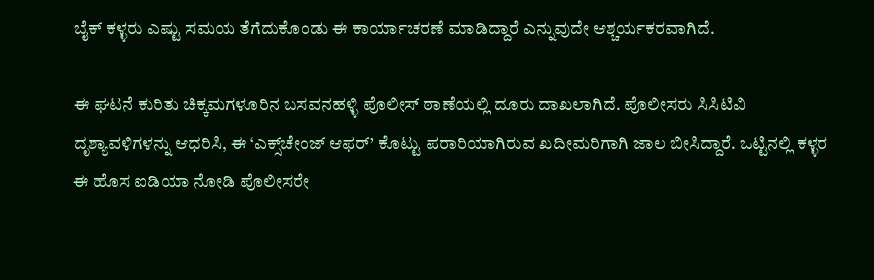ಬೈಕ್ ಕಳ್ಳರು ಎಷ್ಟು ಸಮಯ ತೆಗೆದುಕೊಂಡು ಈ ಕಾರ್ಯಾಚರಣೆ ಮಾಡಿದ್ದಾರೆ ಎನ್ನುವುದೇ ಆಶ್ಚರ್ಯಕರವಾಗಿದೆ.

ಈ ಘಟನೆ ಕುರಿತು ಚಿಕ್ಕಮಗಳೂರಿನ ಬಸವನಹಳ್ಳಿ ಪೊಲೀಸ್ ಠಾಣೆಯಲ್ಲಿ ದೂರು ದಾಖಲಾಗಿದೆ. ಪೊಲೀಸರು ಸಿಸಿಟಿವಿ ದೃಶ್ಯಾವಳಿಗಳನ್ನು ಆಧರಿಸಿ, ಈ ‘ಎಕ್ಸ್‌ಚೇಂಜ್ ಆಫರ್’ ಕೊಟ್ಟು ಪರಾರಿಯಾಗಿರುವ ಖದೀಮರಿಗಾಗಿ ಜಾಲ ಬೀಸಿದ್ದಾರೆ. ಒಟ್ಟಿನಲ್ಲಿ ಕಳ್ಳರ ಈ ಹೊಸ ಐಡಿಯಾ ನೋಡಿ ಪೊಲೀಸರೇ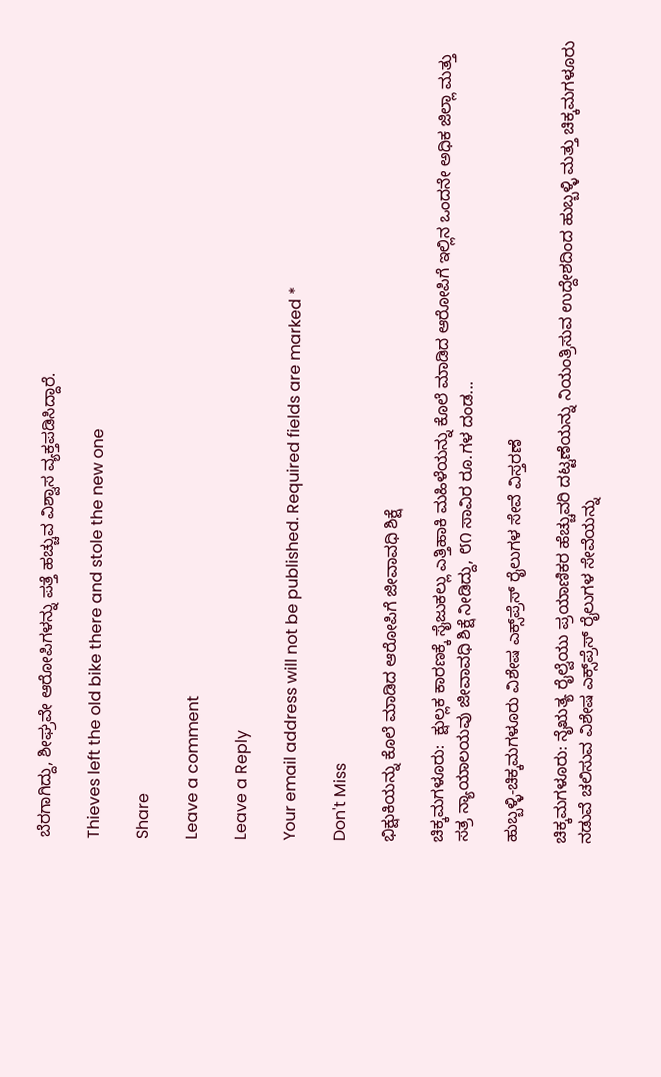ಬೆರಗಾಗಿದ್ದು, ಶೀಘ್ರವೇ ಆರೋಪಿಗಳನ್ನು ಪತ್ತೆ ಹಚ್ಚುವ ವಿಶ್ವಾಸ ವ್ಯಕ್ತಪಡಿಸಿದ್ದಾರೆ.

Thieves left the old bike there and stole the new one

Share

Leave a comment

Leave a Reply

Your email address will not be published. Required fields are marked *

Don't Miss

ಭಿಕ್ಷುಕಿಯನ್ನು ಕೊಲೆ ಮಾಡಿದ ಆರೋಪಿಗೆ ಜೀವಾವಧಿ ಶಿಕ್ಷೆ

ಚಿಕ್ಕಮಗಳೂರು:  ಕ್ಷುಲ್ಲಕ ಕಾರಣಕ್ಕೆ ಸೈಜುಕಲ್ಲು ಎತ್ತಿಹಾಕಿ ಮಹಿಳೆಯನ್ನು ಕೊಲೆ ಮಾಡಿದ ಆರೋಪಿಗೆ ಇಲ್ಲಿನ ಒಂದನೇ ಅಧಿಕ ಜಿಲ್ಲಾ ಮತ್ತು ಸತ್ರ ನ್ಯಾಯಾಲಯವು ಜೀವಾವಧಿ ಶಿಕ್ಷೆ ನೀಡಿದ್ದು, ೮೧ ಸಾವಿರ ರೂ.ಗಳ ದಂಡ...

ಹುಬ್ಬಳ್ಳಿ-ಚಿಕ್ಕಮಗಳೂರು ವಿಶೇಷ ಎಕ್ಸ್‌ಪ್ರೆಸ್ ರೈಲುಗಳ ಸೇವೆ ವಿಸ್ತರಣೆ

ಚಿಕ್ಕಮಗಳೂರು: ನೈಋತ್ಯ ರೈಲ್ವೆಯು ಪ್ರಯಾಣಿಕರ ಹೆಚ್ಚುವರಿ ದಟ್ಟಣೆಯನ್ನು ನಿಯಂತ್ರಿಸುವ ಉದ್ದೇಶದಿಂದ ಹುಬ್ಬಳ್ಳಿ ಮತ್ತು ಚಿಕ್ಕಮಗಳೂರು ನಡುವೆ ಚಲಿಸುವ ವಿಶೇಷ ಎಕ್ಸ್‌ಪ್ರೆಸ್ ರೈಲುಗಳ ಸೇವೆಯನ್ನು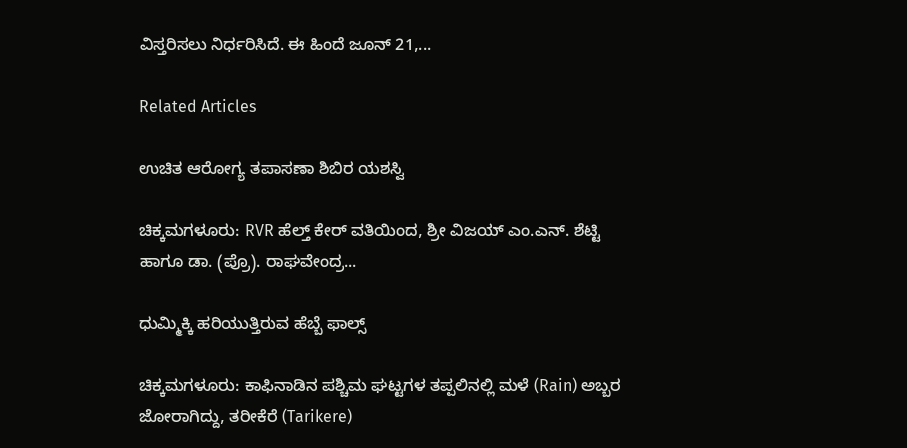ವಿಸ್ತರಿಸಲು ನಿರ್ಧರಿಸಿದೆ. ಈ ಹಿಂದೆ ಜೂನ್ 21,...

Related Articles

ಉಚಿತ ಆರೋಗ್ಯ ತಪಾಸಣಾ ಶಿಬಿರ ಯಶಸ್ವಿ

ಚಿಕ್ಕಮಗಳೂರು: RVR ಹೆಲ್ತ್ ಕೇರ್ ವತಿಯಿಂದ, ಶ್ರೀ ವಿಜಯ್ ಎಂ.ಎನ್. ಶೆಟ್ಟಿ ಹಾಗೂ ಡಾ. (ಪ್ರೊ). ರಾಘವೇಂದ್ರ...

ಧುಮ್ಮಿಕ್ಕಿ ಹರಿಯುತ್ತಿರುವ ಹೆಬ್ಬೆ ಫಾಲ್ಸ್‌

ಚಿಕ್ಕಮಗಳೂರು: ಕಾಫಿನಾಡಿನ ಪಶ್ಚಿಮ ಘಟ್ಟಗಳ ತಪ್ಪಲಿನಲ್ಲಿ ಮಳೆ (Rain) ಅಬ್ಬರ ಜೋರಾಗಿದ್ದು, ತರೀಕೆರೆ (Tarikere)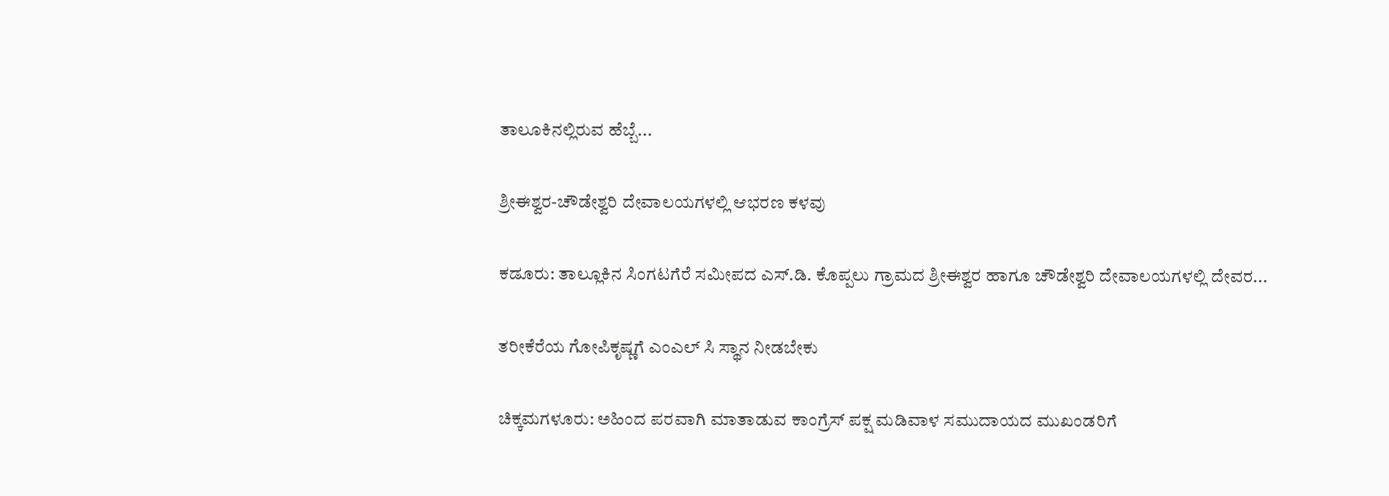ತಾಲೂಕಿನಲ್ಲಿರುವ ಹೆಬ್ಬೆ...

ಶ್ರೀಈಶ್ವರ-ಚೌಡೇಶ್ವರಿ ದೇವಾಲಯಗಳಲ್ಲಿ ಆಭರಣ ಕಳವು

ಕಡೂರು: ತಾಲ್ಲೂಕಿನ ಸಿಂಗಟಗೆರೆ ಸಮೀಪದ ಎಸ್.ಡಿ. ಕೊಪ್ಪಲು ಗ್ರಾಮದ ಶ್ರೀಈಶ್ವರ ಹಾಗೂ ಚೌಡೇಶ್ವರಿ ದೇವಾಲಯಗಳಲ್ಲಿ ದೇವರ...

ತರೀಕೆರೆಯ ಗೋಪಿಕೃಷ್ಣಗೆ ಎಂಎಲ್ ಸಿ ಸ್ಥಾನ ನೀಡಬೇಕು

ಚಿಕ್ಕಮಗಳೂರು: ಅಹಿಂದ ಪರವಾಗಿ ಮಾತಾಡುವ ಕಾಂಗ್ರೆಸ್ ಪಕ್ಷ ಮಡಿವಾಳ ಸಮುದಾಯದ ಮುಖಂಡರಿಗೆ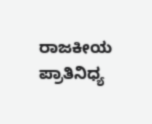ರಾಜಕೀಯ ಪ್ರಾತಿನಿಧ್ಯ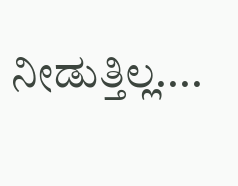ನೀಡುತ್ತಿಲ್ಲ....